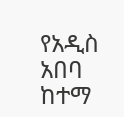የአዲስ አበባ ከተማ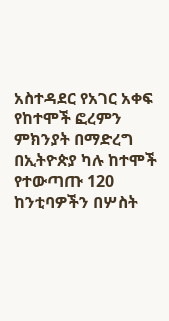አስተዳደር የአገር አቀፍ የከተሞች ፎረምን ምክንያት በማድረግ በኢትዮጵያ ካሉ ከተሞች የተውጣጡ 120 ከንቲባዎችን በሦስት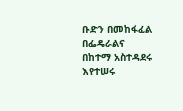ቡድን በመከፋፈል በፌዴራልና በከተማ አስተዳደሩ እየተሠሩ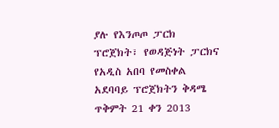ያሉ የእንጦጦ ፓርክ ፕሮጀክት፣ የወዳጅነት ፓርክና የአዲስ አበባ የመስቀል አደባባይ ፕሮጀክትን ቅዳሜ ጥቅምት 21 ቀን 2013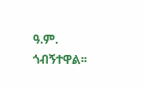ዓ.ም. ጎብኝተዋል፡፡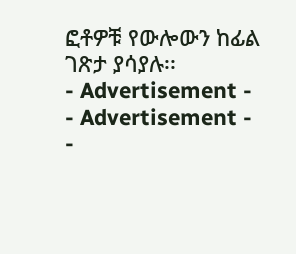ፎቶዎቹ የውሎውን ከፊል ገጽታ ያሳያሉ፡፡
- Advertisement -
- Advertisement -
-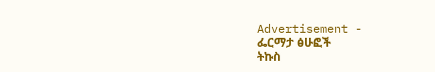Advertisement -
ፌርማታ ፅሁፎች
ትኩስ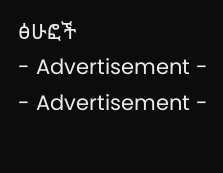ፅሁፎች
- Advertisement -
- Advertisement -